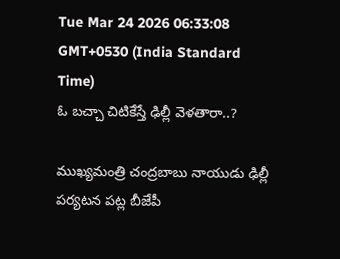Tue Mar 24 2026 06:33:08 GMT+0530 (India Standard Time)
ఓ బచ్చా చిటికేస్తే ఢిల్లీ వెళతారా..?

ముఖ్యమంత్రి చంద్రబాబు నాయుడు ఢిల్లీ పర్యటన పట్ల బీజేపీ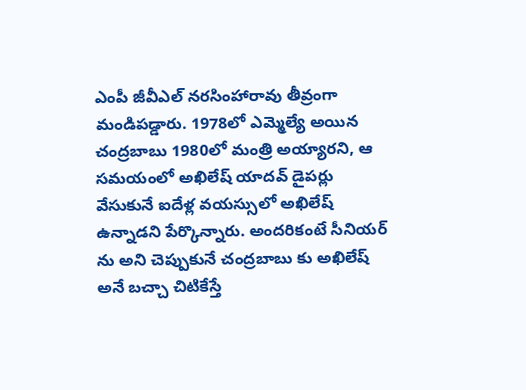ఎంపీ జీవీఎల్ నరసింహారావు తీవ్రంగా మండిపడ్డారు. 1978లో ఎమ్మెల్యే అయిన చంద్రబాబు 1980లో మంత్రి అయ్యారని, ఆ సమయంలో అఖిలేష్ యాదవ్ డైపర్లు వేసుకునే ఐదేళ్ల వయస్సులో అఖిలేష్ ఉన్నాడని పేర్కొన్నారు. అందరికంటే సీనియర్ ను అని చెప్పుకునే చంద్రబాబు కు అఖిలేష్ అనే బచ్చా చిటికేస్తే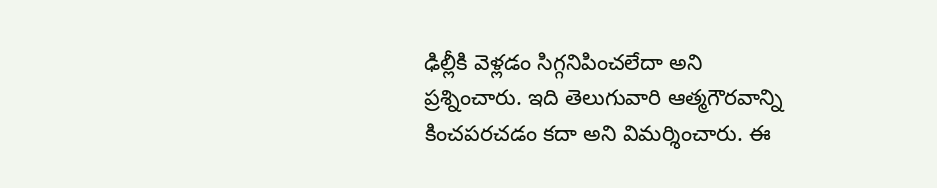ఢిల్లీకి వెళ్లడం సిగ్గనిపించలేదా అని ప్రశ్నించారు. ఇది తెలుగువారి ఆత్మగౌరవాన్ని కించపరచడం కదా అని విమర్శించారు. ఈ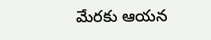మేరకు ఆయన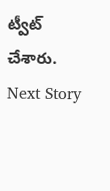ట్వీట్ చేశారు.
Next Story